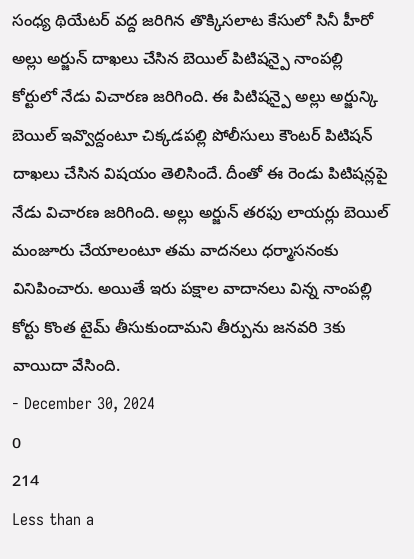సంధ్య థియేటర్ వద్ద జరిగిన తొక్కిసలాట కేసులో సినీ హీరో అల్లు అర్జున్ దాఖలు చేసిన బెయిల్ పిటిషన్పై నాంపల్లి కోర్టులో నేడు విచారణ జరిగింది. ఈ పిటిషన్పై అల్లు అర్జున్కి బెయిల్ ఇవ్వొద్దంటూ చిక్కడపల్లి పోలీసులు కౌంటర్ పిటిషన్ దాఖలు చేసిన విషయం తెలిసిందే. దీంతో ఈ రెండు పిటిషన్లపై నేడు విచారణ జరిగింది. అల్లు అర్జున్ తరఫు లాయర్లు బెయిల్ మంజూరు చేయాలంటూ తమ వాదనలు ధర్మాసనంకు వినిపించారు. అయితే ఇరు పక్షాల వాదానలు విన్న నాంపల్లి కోర్టు కొంత టైమ్ తీసుకుందామని తీర్పును జనవరి 3కు వాయిదా వేసింది.
- December 30, 2024
0
214
Less than a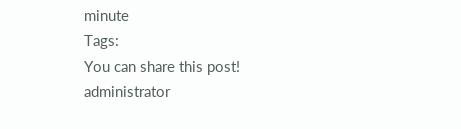minute
Tags:
You can share this post!
administrator